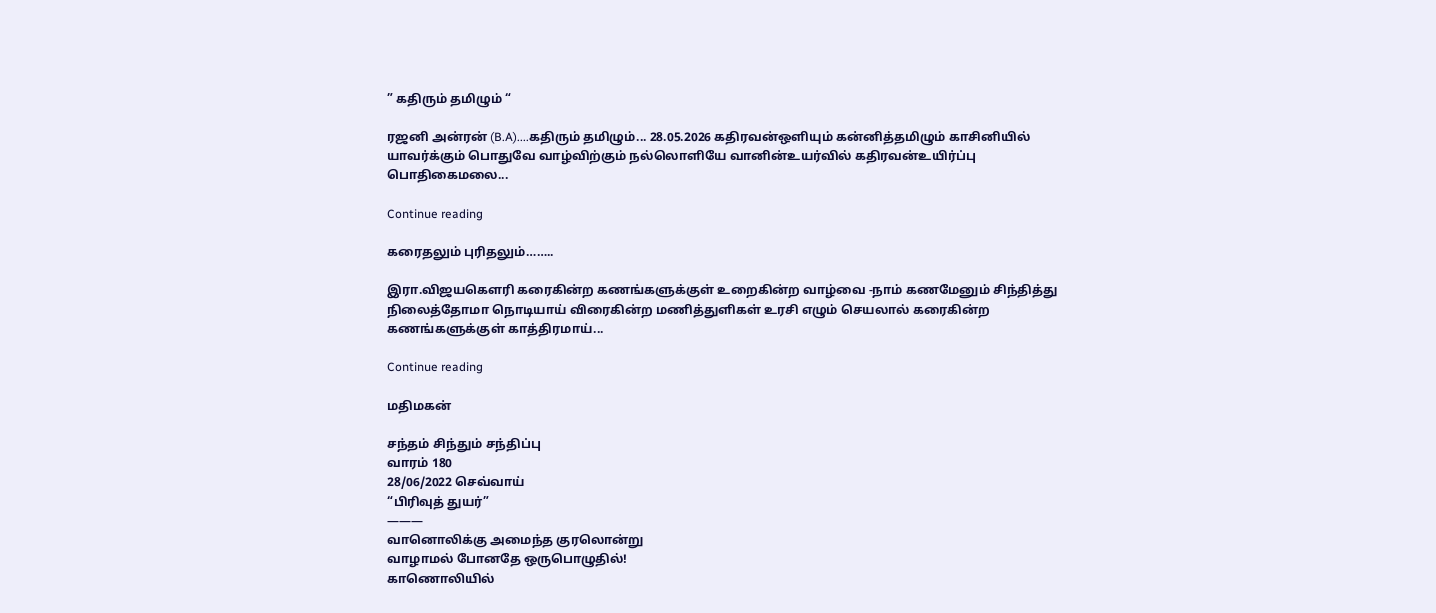” கதிரும் தமிழும் “

ரஜனி அன்ரன் (B.A)....கதிரும் தமிழும்... 28.05.2026 கதிரவன்ஒளியும் கன்னித்தமிழும் காசினியில் யாவர்க்கும் பொதுவே வாழ்விற்கும் நல்லொளியே வானின்உயர்வில் கதிரவன்உயிர்ப்பு பொதிகைமலை...

Continue reading

கரைதலும் புரிதலும்……..

இரா.விஜயகௌரி கரைகின்ற கணங்களுக்குள் உறைகின்ற வாழ்வை -நாம் கணமேனும் சிந்தித்து நிலைத்தோமா நொடியாய் விரைகின்ற மணித்துளிகள் உரசி எழும் செயலால் கரைகின்ற கணங்களுக்குள் காத்திரமாய்...

Continue reading

மதிமகன்

சந்தம் சிந்தும் சந்திப்பு
வாரம் 180
28/06/2022 செவ்வாய்
“பிரிவுத் துயர்”
———
வானொலிக்கு அமைந்த குரலொன்று
வாழாமல் போனதே ஒருபொழுதில்!
காணொலியில்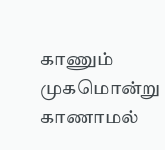காணும் முகமொன்று
காணாமல்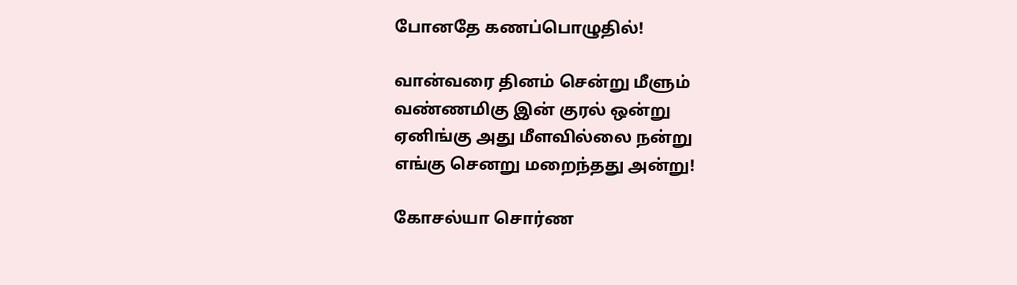போனதே கணப்பொழுதில்!

வான்வரை தினம் சென்று மீளும்
வண்ணமிகு இன் குரல் ஒன்று
ஏனிங்கு அது மீளவில்லை நன்று
எங்கு செனறு மறைந்தது அன்று!

கோசல்யா சொர்ண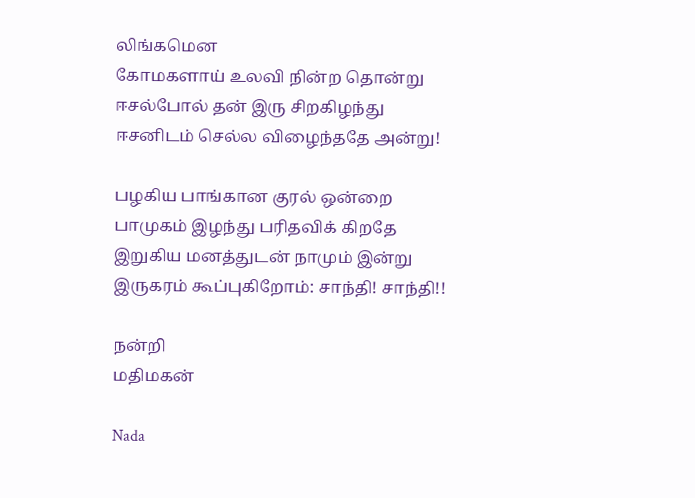லிங்கமென
கோமகளாய் உலவி நின்ற தொன்று
ஈசல்போல் தன் இரு சிறகிழந்து
ஈசனிடம் செல்ல விழைந்ததே அன்று!

பழகிய பாங்கான குரல் ஒன்றை
பாமுகம் இழந்து பரிதவிக் கிறதே
இறுகிய மனத்துடன் நாமும் இன்று
இருகரம் கூப்புகிறோம்: சாந்தி! சாந்தி!!

நன்றி
மதிமகன்

Nada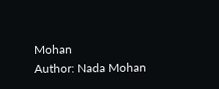Mohan
Author: Nada Mohan